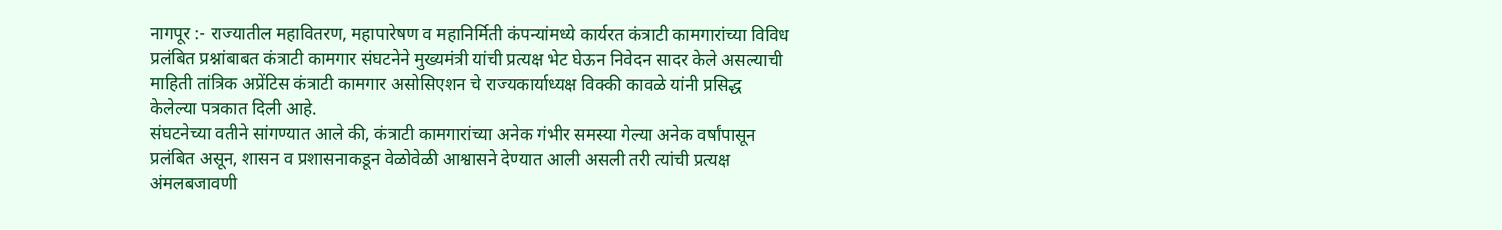नागपूर :- राज्यातील महावितरण, महापारेषण व महानिर्मिती कंपन्यांमध्ये कार्यरत कंत्राटी कामगारांच्या विविध प्रलंबित प्रश्नांबाबत कंत्राटी कामगार संघटनेने मुख्यमंत्री यांची प्रत्यक्ष भेट घेऊन निवेदन सादर केले असल्याची माहिती तांत्रिक अप्रेंटिस कंत्राटी कामगार असोसिएशन चे राज्यकार्याध्यक्ष विक्की कावळे यांनी प्रसिद्ध केलेल्या पत्रकात दिली आहे.
संघटनेच्या वतीने सांगण्यात आले की, कंत्राटी कामगारांच्या अनेक गंभीर समस्या गेल्या अनेक वर्षांपासून प्रलंबित असून, शासन व प्रशासनाकडून वेळोवेळी आश्वासने देण्यात आली असली तरी त्यांची प्रत्यक्ष अंमलबजावणी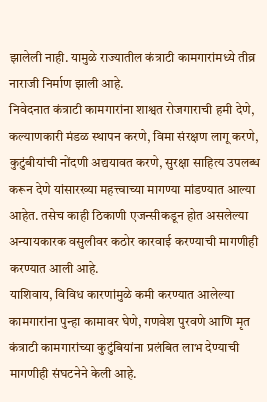झालेली नाही. यामुळे राज्यातील कंत्राटी कामगारांमध्ये तीव्र नाराजी निर्माण झाली आहे.
निवेदनात कंत्राटी कामगारांना शाश्वत रोजगाराची हमी देणे, कल्याणकारी मंडळ स्थापन करणे, विमा संरक्षण लागू करणे, कुटुंबीयांची नोंदणी अद्ययावत करणे, सुरक्षा साहित्य उपलब्ध करून देणे यांसारख्या महत्त्वाच्या मागण्या मांडण्यात आल्या आहेत. तसेच काही ठिकाणी एजन्सीकडून होत असलेल्या अन्यायकारक वसुलीवर कठोर कारवाई करण्याची मागणीही करण्यात आली आहे.
याशिवाय, विविध कारणांमुळे कमी करण्यात आलेल्या कामगारांना पुन्हा कामावर घेणे, गणवेश पुरवणे आणि मृत कंत्राटी कामगारांच्या कुटुंबियांना प्रलंबित लाभ देण्याची मागणीही संघटनेने केली आहे.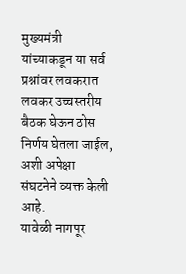मुख्यमंत्री यांच्याकडून या सर्व प्रश्नांवर लवकरात लवकर उच्चस्तरीय बैठक घेऊन ठोस निर्णय घेतला जाईल, अशी अपेक्षा संघटनेने व्यक्त केली आहे.
यावेळी नागपूर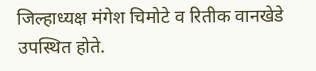जिल्हाध्यक्ष मंगेश चिमोटे व रितीक वानखेडे उपस्थित होते.